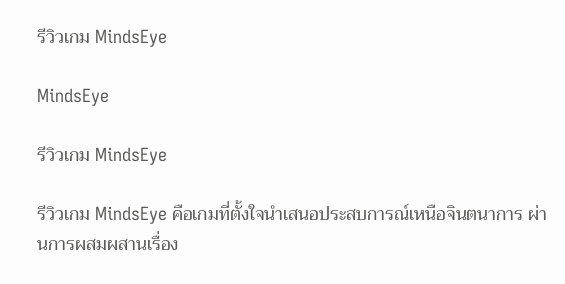รีวิวเกม MindsEye

MindsEye

รีวิวเกม MindsEye

รีวิวเกม MindsEye คือเกมที่ตั้งใจนำเสนอประสบการณ์เหนือจินตนาการ ผ่านการผสมผสานเรื่อง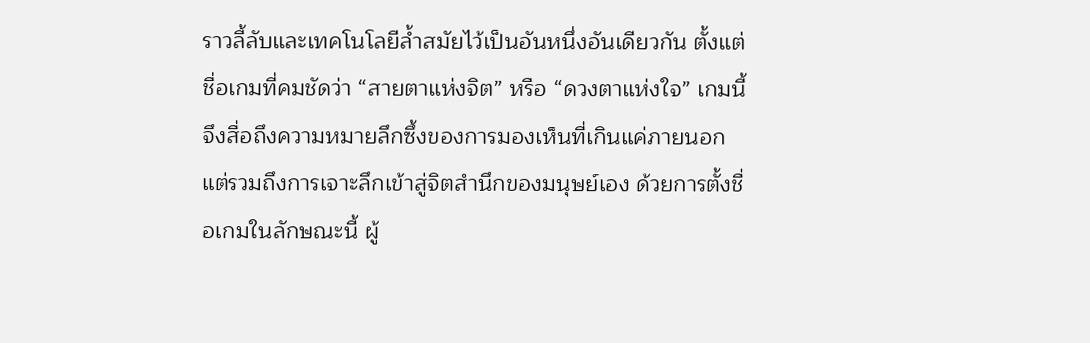ราวลี้ลับและเทคโนโลยีล้ำสมัยไว้เป็นอันหนึ่งอันเดียวกัน ตั้งแต่ชื่อเกมที่คมชัดว่า “สายตาแห่งจิต” หรือ “ดวงตาแห่งใจ” เกมนี้จึงสื่อถึงความหมายลึกซึ้งของการมองเห็นที่เกินแค่ภายนอก แต่รวมถึงการเจาะลึกเข้าสู่จิตสำนึกของมนุษย์เอง ด้วยการตั้งชื่อเกมในลักษณะนี้ ผู้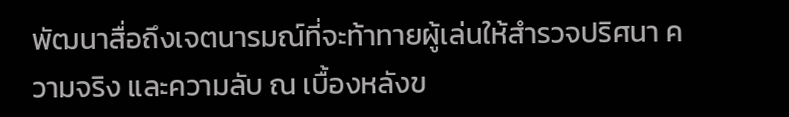พัฒนาสื่อถึงเจตนารมณ์ที่จะท้าทายผู้เล่นให้สำรวจปริศนา ความจริง และความลับ ณ เบื้องหลังข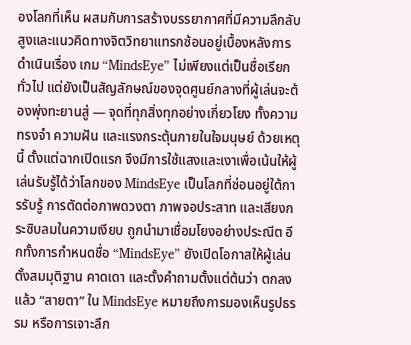องโลกที่เห็น ผสมกับการสร้างบรรยากาศที่มีความลึกลับสูงและแนวคิดทางจิตวิทยาแทรกซ้อนอยู่เบื้องหลังการดำเนินเรื่อง เกม “MindsEye” ไม่เพียงแต่เป็นชื่อเรียกทั่วไป แต่ยังเป็นสัญลักษณ์ของจุดศูนย์กลางที่ผู้เล่นจะต้องพุ่งทะยานสู่ — จุดที่ทุกสิ่งทุกอย่างเกี่ยวโยง ทั้งความทรงจำ ความฝัน และแรงกระตุ้นภายในใจมนุษย์ ด้วยเหตุนี้ ตั้งแต่ฉากเปิดแรก จึงมีการใช้แสงและเงาเพื่อเน้นให้ผู้เล่นรับรู้ได้ว่าโลกของ MindsEye เป็นโลกที่ซ่อนอยู่ใต้การรับรู้ การตัดต่อภาพดวงตา ภาพจอประสาท และเสียงกระซิบลมในความเงียบ ถูกนำมาเชื่อมโยงอย่างประณีต อีกทั้งการกำหนดชื่อ “MindsEye” ยังเปิดโอกาสให้ผู้เล่นตั้งสมมุติฐาน คาดเดา และตั้งคำถามตั้งแต่ต้นว่า ตกลงแล้ว “สายตา” ใน MindsEye หมายถึงการมองเห็นรูปธรรม หรือการเจาะลึก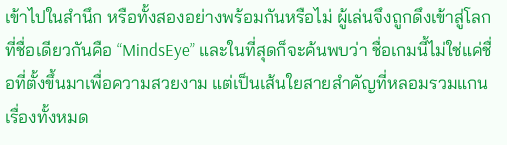เข้าไปในสำนึก หรือทั้งสองอย่างพร้อมกันหรือไม่ ผู้เล่นจึงถูกดึงเข้าสู่โลกที่ชื่อเดียวกันคือ “MindsEye” และในที่สุดก็จะค้นพบว่า ชื่อเกมนี้ไม่ใช่แค่ชื่อที่ตั้งขึ้นมาเพื่อความสวยงาม แต่เป็นเส้นใยสายสำคัญที่หลอมรวมแกนเรื่องทั้งหมด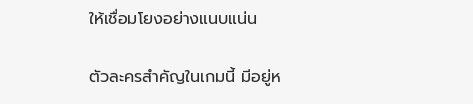ให้เชื่อมโยงอย่างแนบแน่น

ตัวละครสำคัญในเกมนี้ มีอยู่ห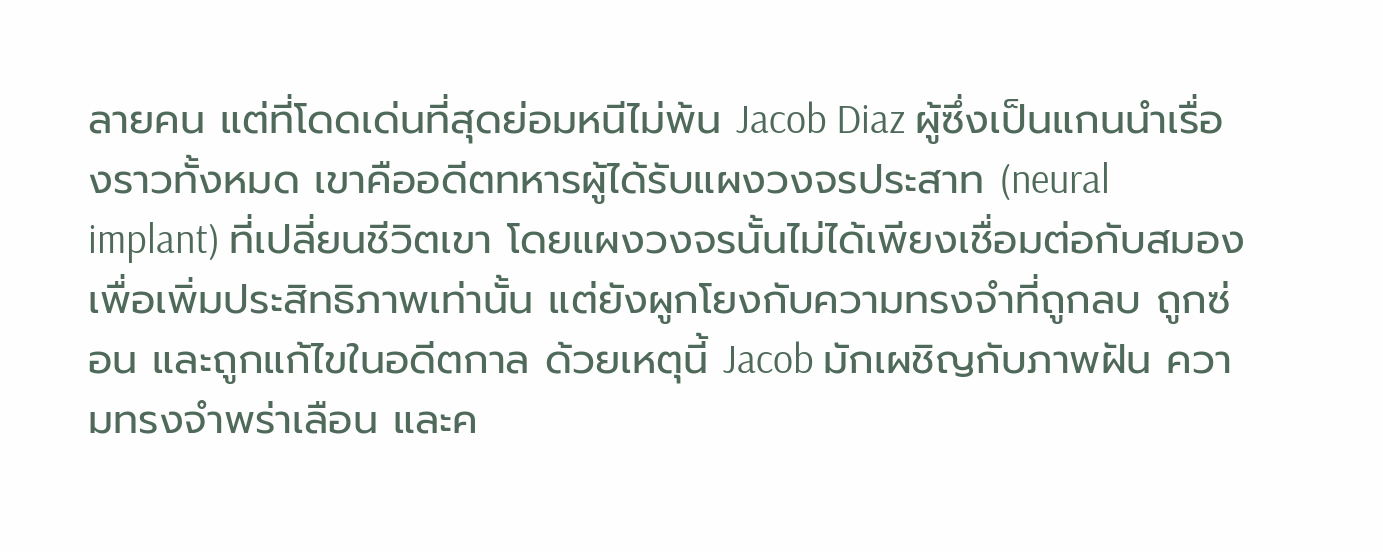ลายคน แต่ที่โดดเด่นที่สุดย่อมหนีไม่พ้น Jacob Diaz ผู้ซึ่งเป็นแกนนำเรื่องราวทั้งหมด เขาคืออดีตทหารผู้ได้รับแผงวงจรประสาท (neural implant) ที่เปลี่ยนชีวิตเขา โดยแผงวงจรนั้นไม่ได้เพียงเชื่อมต่อกับสมองเพื่อเพิ่มประสิทธิภาพเท่านั้น แต่ยังผูกโยงกับความทรงจำที่ถูกลบ ถูกซ่อน และถูกแก้ไขในอดีตกาล ด้วยเหตุนี้ Jacob มักเผชิญกับภาพฝัน ความทรงจำพร่าเลือน และค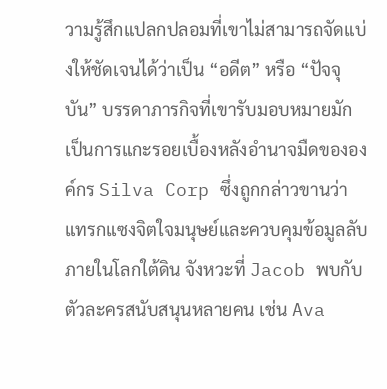วามรู้สึกแปลกปลอมที่เขาไม่สามารถจัดแบ่งให้ชัดเจนได้ว่าเป็น “อดีต” หรือ “ปัจจุบัน” บรรดาภารกิจที่เขารับมอบหมายมักเป็นการแกะรอยเบื้องหลังอำนาจมืดขององค์กร Silva Corp ซึ่งถูกกล่าวขานว่าแทรกแซงจิตใจมนุษย์และควบคุมข้อมูลลับภายในโลกใต้ดิน จังหวะที่ Jacob พบกับตัวละครสนับสนุนหลายคน เช่น Ava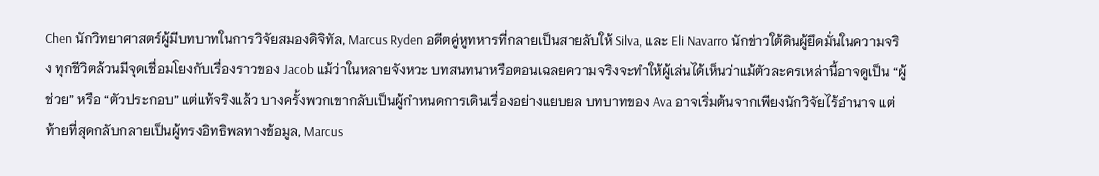Chen นักวิทยาศาสตร์ผู้มีบทบาทในการวิจัยสมองดิจิทัล, Marcus Ryden อดีตคู่หูทหารที่กลายเป็นสายลับให้ Silva, และ Eli Navarro นักข่าวใต้ดินผู้ยึดมั่นในความจริง ทุกชีวิตล้วนมีจุดเชื่อมโยงกับเรื่องราวของ Jacob แม้ว่าในหลายจังหวะ บทสนทนาหรือตอนเฉลยความจริงจะทำให้ผู้เล่นได้เห็นว่าแม้ตัวละครเหล่านี้อาจดูเป็น “ผู้ช่วย” หรือ “ตัวประกอบ” แต่แท้จริงแล้ว บางครั้งพวกเขากลับเป็นผู้กำหนดการเดินเรื่องอย่างแยบยล บทบาทของ Ava อาจเริ่มต้นจากเพียงนักวิจัยไร้อำนาจ แต่ท้ายที่สุดกลับกลายเป็นผู้ทรงอิทธิพลทางข้อมูล, Marcus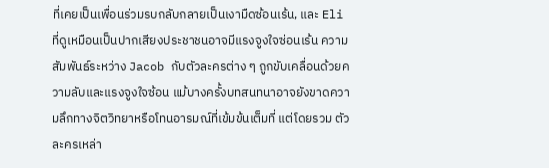ที่เคยเป็นเพื่อนร่วมรบกลับกลายเป็นเงามืดซ้อนเร้น, และ Eli ที่ดูเหมือนเป็นปากเสียงประชาชนอาจมีแรงจูงใจซ่อนเร้น ความสัมพันธ์ระหว่าง Jacob กับตัวละครต่าง ๆ ถูกขับเคลื่อนด้วยความลับและแรงจูงใจซ้อน แม้บางครั้งบทสนทนาอาจยังขาดความลึกทางจิตวิทยาหรือโทนอารมณ์ที่เข้มข้นเต็มที่ แต่โดยรวม ตัวละครเหล่า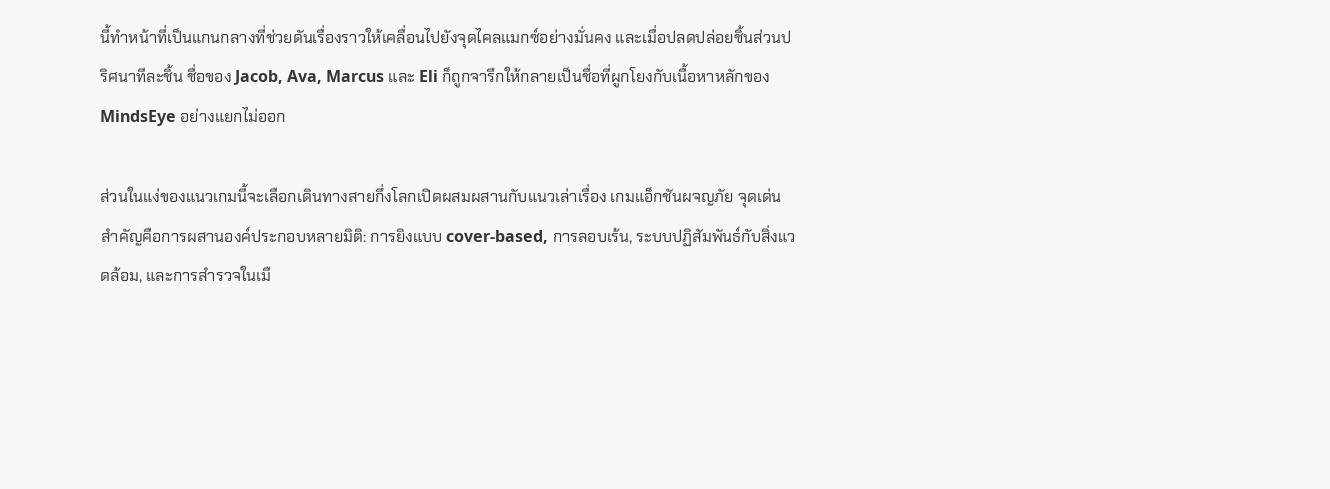นี้ทำหน้าที่เป็นแกนกลางที่ช่วยดันเรื่องราวให้เคลื่อนไปยังจุดไคลแมกซ์อย่างมั่นคง และเมื่อปลดปล่อยชิ้นส่วนปริศนาทีละชิ้น ชื่อของ Jacob, Ava, Marcus และ Eli ก็ถูกจารึกให้กลายเป็นชื่อที่ผูกโยงกับเนื้อหาหลักของ MindsEye อย่างแยกไม่ออก

ส่วนในแง่ของแนวเกมนี้จะเลือกเดินทางสายกึ่งโลกเปิดผสมผสานกับแนวเล่าเรื่อง เกมแอ็กชันผจญภัย จุดเด่นสำคัญคือการผสานองค์ประกอบหลายมิติ: การยิงแบบ cover‑based, การลอบเร้น, ระบบปฏิสัมพันธ์กับสิ่งแวดล้อม, และการสำรวจในเมื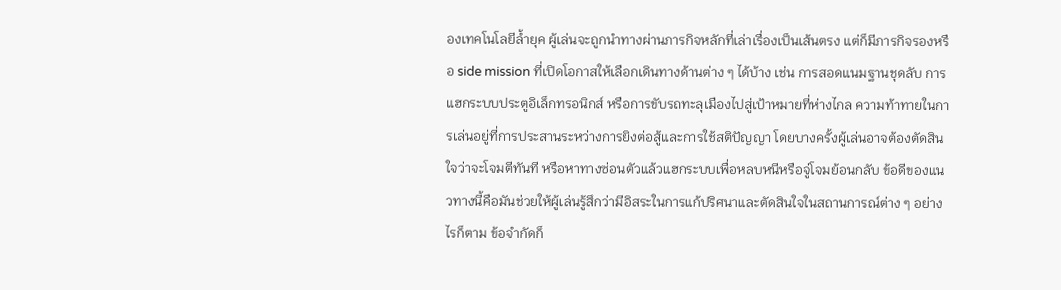องเทคโนโลยีล้ำยุค ผู้เล่นจะถูกนำทางผ่านภารกิจหลักที่เล่าเรื่องเป็นเส้นตรง แต่ก็มีภารกิจรองหรือ side mission ที่เปิดโอกาสให้เลือกเดินทางด้านต่าง ๆ ได้บ้าง เช่น การสอดแนมฐานชุดลับ การแฮกระบบประตูอิเล็กทรอนิกส์ หรือการขับรถทะลุเมืองไปสู่เป้าหมายที่ห่างไกล ความท้าทายในการเล่นอยู่ที่การประสานระหว่างการยิงต่อสู้และการใช้สติปัญญา โดยบางครั้งผู้เล่นอาจต้องตัดสินใจว่าจะโจมตีทันที หรือหาทางซ่อนตัวแล้วแฮกระบบเพื่อหลบหนีหรือจู่โจมย้อนกลับ ข้อดีของแนวทางนี้คือมันช่วยให้ผู้เล่นรู้สึกว่ามีอิสระในการแก้ปริศนาและตัดสินใจในสถานการณ์ต่าง ๆ อย่างไรก็ตาม ข้อจำกัดก็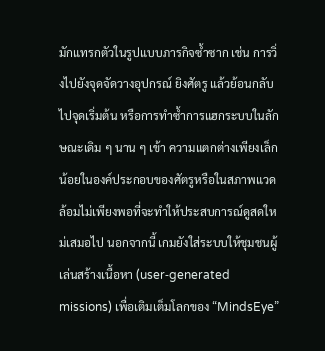มักแทรกตัวในรูปแบบภารกิจซ้ำซาก เช่น การวิ่งไปยังจุดจัดวางอุปกรณ์ ยิงศัตรู แล้วย้อนกลับไปจุดเริ่มต้น หรือการทำซ้ำการแฮกระบบในลักษณะเดิม ๆ นาน ๆ เข้า ความแตกต่างเพียงเล็กน้อยในองค์ประกอบของศัตรูหรือในสภาพแวดล้อมไม่เพียงพอที่จะทำให้ประสบการณ์ดูสดใหม่เสมอไป นอกจากนี้ เกมยังใส่ระบบให้ชุมชนผู้เล่นสร้างเนื้อหา (user‑generated missions) เพื่อเติมเต็มโลกของ “MindsEye”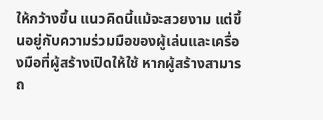ให้กว้างขึ้น แนวคิดนี้แม้จะสวยงาม แต่ขึ้นอยู่กับความร่วมมือของผู้เล่นและเครื่องมือที่ผู้สร้างเปิดให้ใช้ หากผู้สร้างสามารถ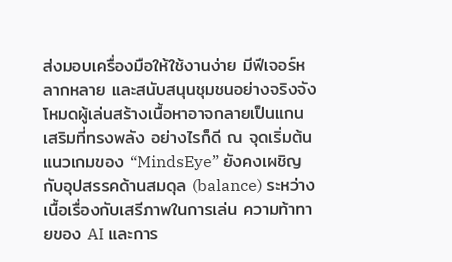ส่งมอบเครื่องมือให้ใช้งานง่าย มีฟีเจอร์หลากหลาย และสนับสนุนชุมชนอย่างจริงจัง โหมดผู้เล่นสร้างเนื้อหาอาจกลายเป็นแกนเสริมที่ทรงพลัง อย่างไรก็ดี ณ จุดเริ่มต้น แนวเกมของ “MindsEye” ยังคงเผชิญกับอุปสรรคด้านสมดุล (balance) ระหว่างเนื้อเรื่องกับเสรีภาพในการเล่น ความท้าทายของ AI และการ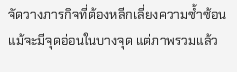จัดวางภารกิจที่ต้องหลีกเลี่ยงความซ้ำซ้อน แม้จะมีจุดอ่อนในบางจุด แต่ภาพรวมแล้ว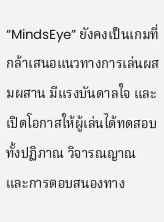“MindsEye” ยังคงเป็นเกมที่กล้าเสนอแนวทางการเล่นผสมผสาน มีแรงบันดาลใจ และเปิดโอกาสให้ผู้เล่นได้ทดสอบทั้งปฏิภาณ วิจารณญาณ และการตอบสนองทาง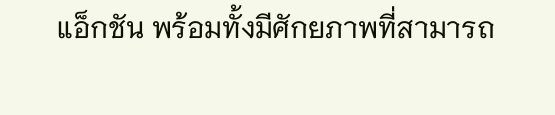แอ็กชัน พร้อมทั้งมีศักยภาพที่สามารถ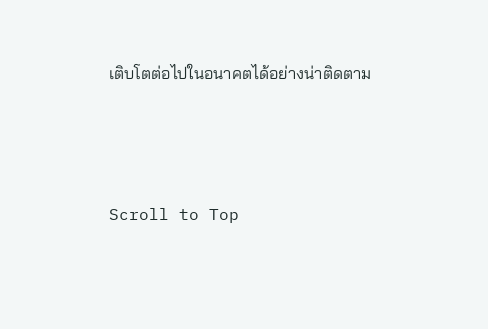เติบโตต่อไปในอนาคตได้อย่างน่าติดตาม



Scroll to Top